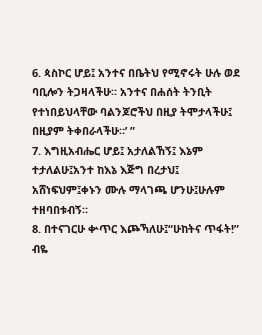6. ጳስኮር ሆይ፤ አንተና በቤትህ የሚኖሩት ሁሉ ወደ ባቢሎን ትጋዛላችሁ። አንተና በሐሰት ትንቢት የተነበይህላቸው ባልንጆሮችህ በዚያ ትሞታላችሁ፤ በዚያም ትቀበራላችሁ።’ ”
7. እግዚአብሔር ሆይ፤ አታለልኸኝ፤ እኔም ተታለልሁ፤አንተ ከእኔ እጅግ በረታህ፤ አሸነፍህም፤ቀኑን ሙሉ ማላገጫ ሆንሁ፤ሁሉም ተዘባበቱብኝ።
8. በተናገርሁ ቍጥር እጮኻለሁ፤“ሁከትና ጥፋት!” ብዬ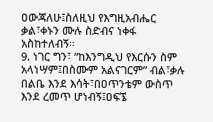ዐውጃለሁ፤ስለዚህ የእግዚአብሔር ቃል፣ቀኑን ሙሉ ስድብና ነቀፋ አስከተለብኝ።
9. ነገር ግን፣ “ከእንግዲህ የእርሱን ስም አላነሣም፤በስሙም አልናገርም” ብል፣ቃሉ በልቤ እንደ እሳት፣በዐጥንቴም ውስጥ እንደ ረመጥ ሆነብኝ፤ዐፍኜ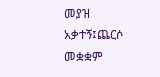መያዝ አቃተኝ፤ጨርሶ መቋቋም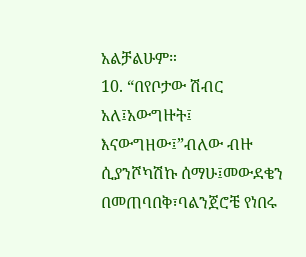አልቻልሁም።
10. “በየቦታው ሽብር አለ፤አውግዙት፤ እናውግዘው፤”ብለው ብዙ ሲያንሾካሽኩ ሰማሁ፤መውደቄን በመጠባበቅ፣ባልንጀሮቼ የነበሩ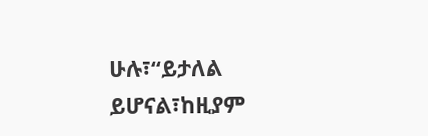ሁሉ፣“ይታለል ይሆናል፣ከዚያም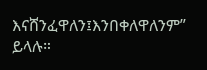እናሸንፈዋለን፤እንበቀለዋለንም” ይላሉ።